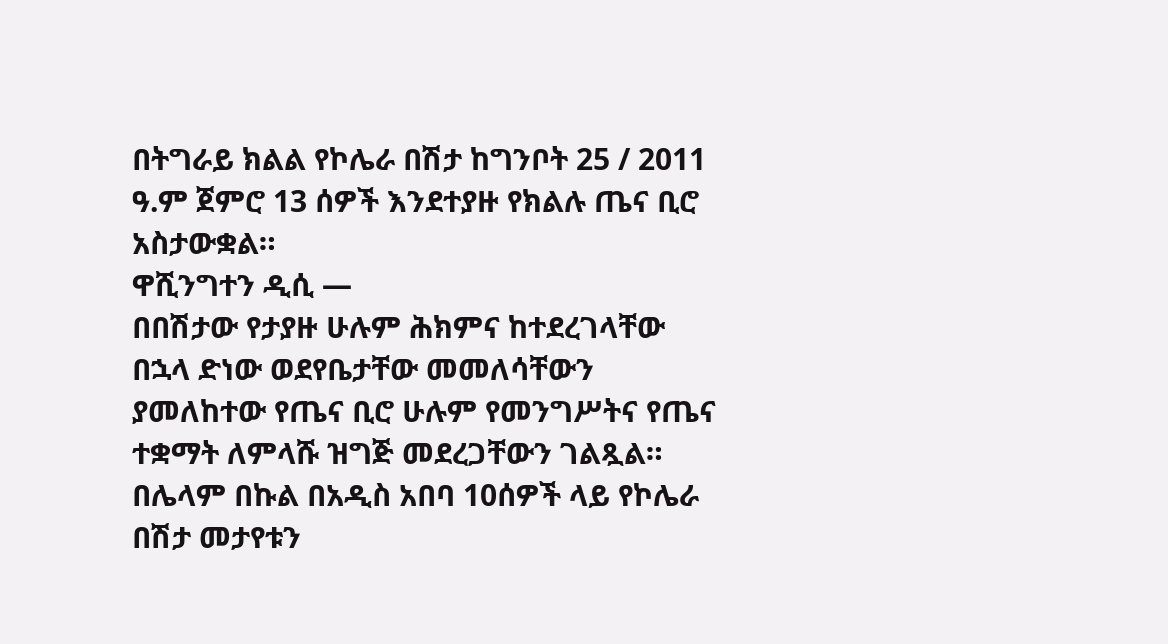በትግራይ ክልል የኮሌራ በሽታ ከግንቦት 25 / 2011 ዓ.ም ጀምሮ 13 ሰዎች እንደተያዙ የክልሉ ጤና ቢሮ አስታውቋል።
ዋሺንግተን ዲሲ —
በበሽታው የታያዙ ሁሉም ሕክምና ከተደረገላቸው በኋላ ድነው ወደየቤታቸው መመለሳቸውን ያመለከተው የጤና ቢሮ ሁሉም የመንግሥትና የጤና ተቋማት ለምላሹ ዝግጅ መደረጋቸውን ገልጿል።
በሌላም በኩል በአዲስ አበባ 10ሰዎች ላይ የኮሌራ በሽታ መታየቱን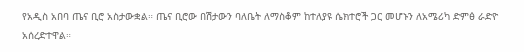የአዲስ አበባ ጤና ቢሮ አስታውቋል። ጤና ቢሮው በሽታውን ባለቤት ለማስቆም ከተለያዩ ሴክተሮች ጋር መሆኑን ለአሜሪካ ድምፅ ራድዮ አሰረድተዋል።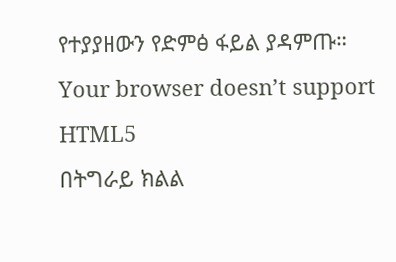የተያያዘውን የድምፅ ፋይል ያዳምጡ።
Your browser doesn’t support HTML5
በትግራይ ክልል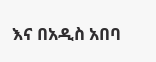እና በአዲስ አበባ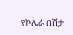የኮሌራ በሽታ